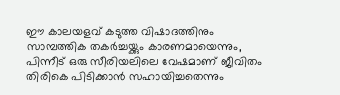ഈ കാലയളവ് കടുത്ത വിഷാദത്തിനും സാമ്പത്തിക തകർച്ചയ്ക്കും കാരണമായെന്നും, പിന്നീട് ഒരു സീരിയലിലെ വേഷമാണ് ജീവിതം തിരികെ പിടിക്കാൻ സഹായിച്ചതെന്നും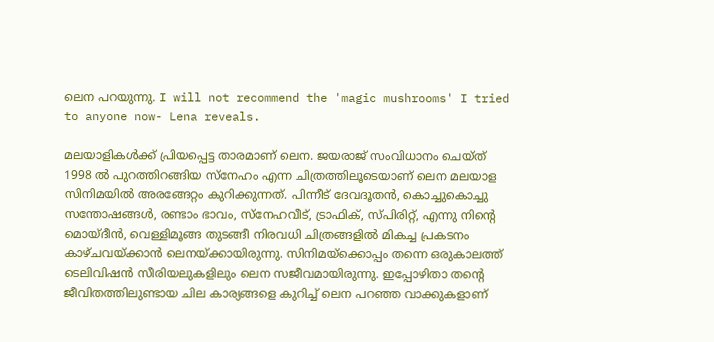ലെന പറയുന്നു. I will not recommend the 'magic mushrooms' I tried to anyone now- Lena reveals.

മലയാളികൾക്ക് പ്രിയപ്പെട്ട താരമാണ് ലെന. ജയരാജ് സംവിധാനം ചെയ്ത് 1998 ൽ പുറത്തിറങ്ങിയ സ്നേഹം എന്ന ചിത്രത്തിലൂടെയാണ് ലെന മലയാള സിനിമയിൽ അരങ്ങേറ്റം കുറിക്കുന്നത്. പിന്നീട് ദേവദൂതൻ, കൊച്ചുകൊച്ചു സന്തോഷങ്ങൾ, രണ്ടാം ഭാവം, സ്‌നേഹവീട്, ട്രാഫിക്, സ്പിരിറ്റ്, എന്നു നിന്റെ മൊയ്‌ദീൻ, വെള്ളിമൂങ്ങ തുടങ്ങീ നിരവധി ചിത്രങ്ങളിൽ മികച്ച പ്രകടനം കാഴ്‌ചവയ്ക്കാൻ ലെനയ്ക്കായിരുന്നു. സിനിമയ്ക്കൊപ്പം തന്നെ ഒരുകാലത്ത് ടെലിവിഷൻ സീരിയലുകളിലും ലെന സജീവമായിരുന്നു. ഇപ്പോഴിതാ തന്റെ ജീവിതത്തിലുണ്ടായ ചില കാര്യങ്ങളെ കുറിച്ച് ലെന പറഞ്ഞ വാക്കുകളാണ്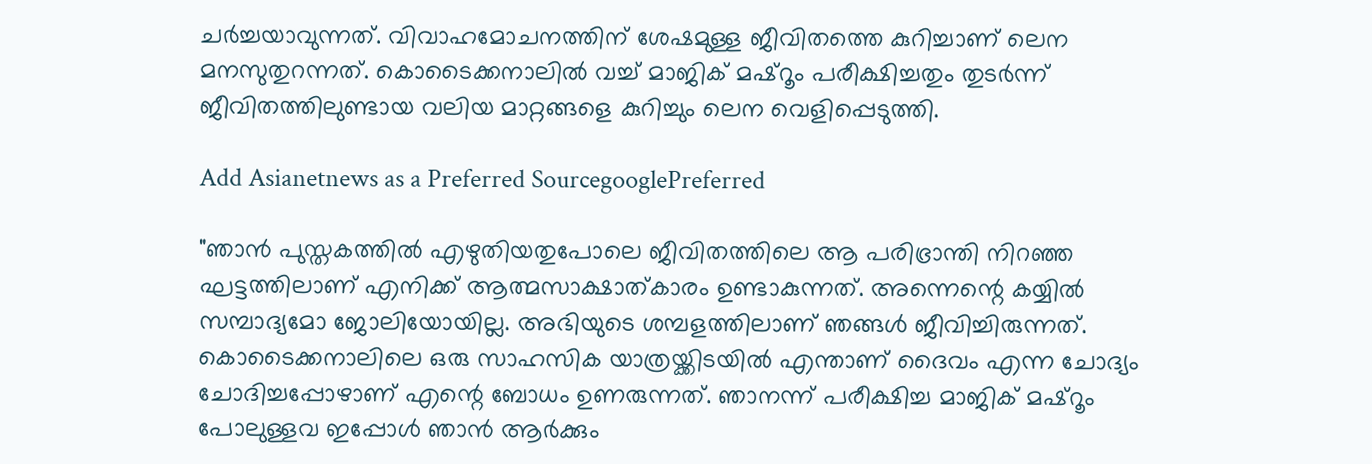ചർച്ചയാവുന്നത്. വിവാഹമോചനത്തിന് ശേഷമുള്ള ജീവിതത്തെ കുറിച്ചാണ് ലെന മനസുതുറന്നത്‌. കൊടൈക്കനാലിൽ വച്ച് മാജിക് മഷ്‌റൂം പരീക്ഷിച്ചതും തുടർന്ന് ജീവിതത്തിലുണ്ടായ വലിയ മാറ്റങ്ങളെ കുറിച്ചും ലെന വെളിപ്പെടുത്തി.

Add Asianetnews as a Preferred SourcegooglePreferred

"ഞാൻ പുസ്തകത്തിൽ എഴുതിയതുപോലെ ജീവിതത്തിലെ ആ പരിഭ്രാന്തി നിറഞ്ഞ ഘട്ടത്തിലാണ് എനിക്ക് ആത്മസാക്ഷാത്കാരം ഉണ്ടാകുന്നത്. അന്നെന്റെ കയ്യിൽ സമ്പാദ്യമോ ജോലിയോയില്ല. അഭിയുടെ ശമ്പളത്തിലാണ് ഞങ്ങൾ ജീവിച്ചിരുന്നത്. കൊടൈക്കനാലിലെ ഒരു സാഹസിക യാത്രയ്ക്കിടയിൽ എന്താണ് ദൈവം എന്ന ചോദ്യം ചോദിച്ചപ്പോഴാണ് എന്റെ ബോധം ഉണരുന്നത്. ഞാനന്ന് പരീക്ഷിച്ച മാജിക് മഷ്റൂം പോലുള്ളവ ഇപ്പോൾ ഞാൻ ആർക്കും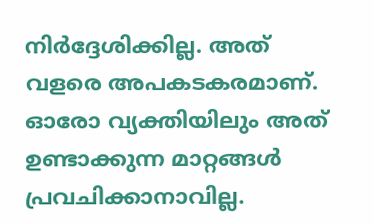നിർദ്ദേശിക്കില്ല. അത് വളരെ അപകടകരമാണ്. ഓരോ വ്യക്തിയിലും അത് ഉണ്ടാക്കുന്ന മാറ്റങ്ങൾ പ്രവചിക്കാനാവില്ല.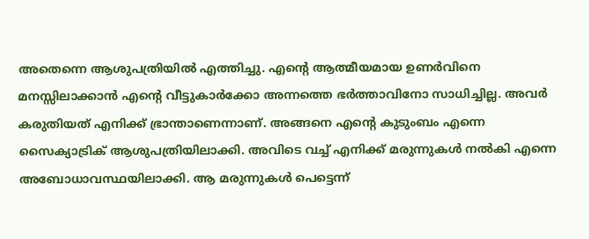അതെന്നെ ആശുപത്രിയിൽ എത്തിച്ചു. എന്റെ ആത്മീയമായ ഉണർവിനെ മനസ്സിലാക്കാൻ എന്റെ വീട്ടുകാർക്കോ അന്നത്തെ ഭർത്താവിനോ സാധിച്ചില്ല. അവർ കരുതിയത് എനിക്ക് ഭ്രാന്താണെന്നാണ്. അങ്ങനെ എന്റെ കുടുംബം എന്നെ സൈക്യാട്രിക് ആശുപത്രിയിലാക്കി. അവിടെ വച്ച് എനിക്ക് മരുന്നുകൾ നൽകി എന്നെ അബോധാവസ്ഥയിലാക്കി. ആ മരുന്നുകൾ പെട്ടെന്ന്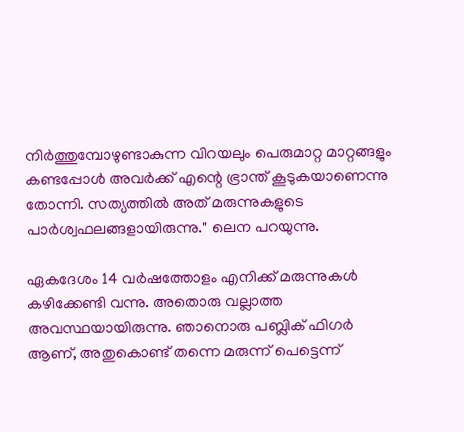നിർത്തുമ്പോഴുണ്ടാകുന്ന വിറയലും പെരുമാറ്റ മാറ്റങ്ങളും കണ്ടപ്പോൾ അവർക്ക് എന്റെ ഭ്രാന്ത് കൂടുകയാണെന്നു തോന്നി. സത്യത്തിൽ അത് മരുന്നുകളുടെ പാർശ്വഫലങ്ങളായിരുന്നു." ലെന പറയുന്നു.

ഏകദേശം 14 വർഷത്തോളം എനിക്ക് മരുന്നുകൾ കഴിക്കേണ്ടി വന്നു. അതൊരു വല്ലാത്ത അവസ്ഥയായിരുന്നു. ഞാനൊരു പബ്ലിക് ഫിഗർ ആണ്, അതുകൊണ്ട് തന്നെ മരുന്ന് പെട്ടെന്ന്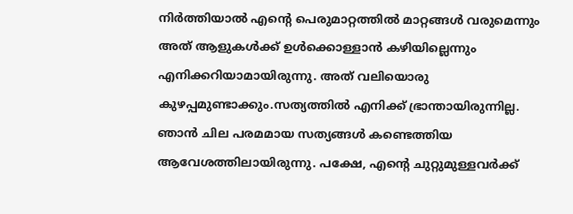നിർത്തിയാൽ എന്റെ പെരുമാറ്റത്തിൽ മാറ്റങ്ങൾ വരുമെന്നും അത് ആളുകൾക്ക് ഉൾക്കൊള്ളാൻ കഴിയില്ലെന്നും എനിക്കറിയാമായിരുന്നു. അത് വലിയൊരു കുഴപ്പമുണ്ടാക്കും.സത്യത്തിൽ എനിക്ക് ഭ്രാന്തായിരുന്നില്ല. ഞാൻ ചില പരമമായ സത്യങ്ങൾ കണ്ടെത്തിയ ആവേശത്തിലായിരുന്നു. പക്ഷേ, എന്റെ ചുറ്റുമുള്ളവർക്ക്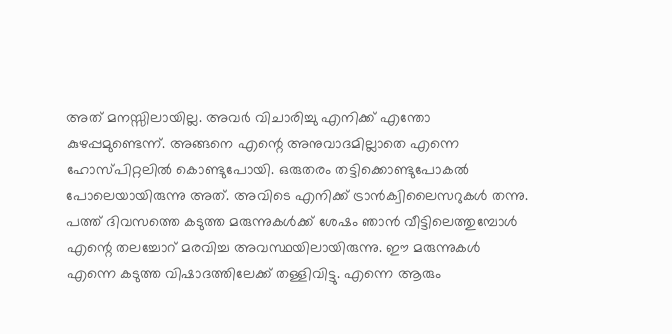അത് മനസ്സിലായില്ല. അവർ വിചാരിച്ചു എനിക്ക് എന്തോ കുഴപ്പമുണ്ടെന്ന്. അങ്ങനെ എന്റെ അനുവാദമില്ലാതെ എന്നെ ഹോസ്പിറ്റലിൽ കൊണ്ടുപോയി. ഒരുതരം തട്ടിക്കൊണ്ടുപോകൽ പോലെയായിരുന്നു അത്. അവിടെ എനിക്ക് ട്രാൻക്വിലൈസറുകൾ തന്നു. പത്ത് ദിവസത്തെ കടുത്ത മരുന്നുകൾക്ക് ശേഷം ഞാൻ വീട്ടിലെത്തുമ്പോൾ എന്റെ തലച്ചോറ് മരവിച്ച അവസ്ഥയിലായിരുന്നു. ഈ മരുന്നുകൾ എന്നെ കടുത്ത വിഷാദത്തിലേക്ക് തള്ളിവിട്ടു. എന്നെ ആരും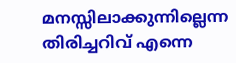മനസ്സിലാക്കുന്നില്ലെന്ന തിരിച്ചറിവ് എന്നെ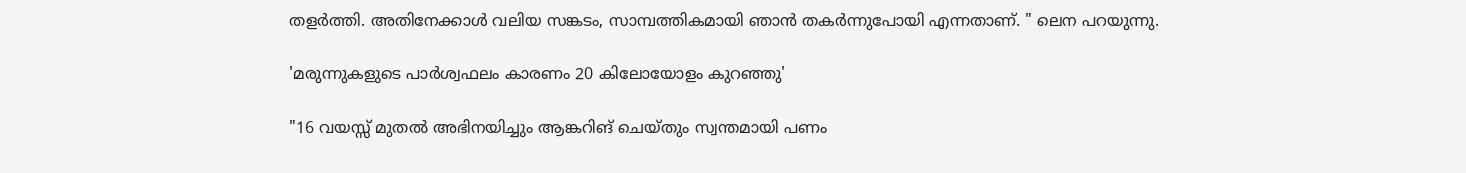തളർത്തി. അതിനേക്കാൾ വലിയ സങ്കടം, സാമ്പത്തികമായി ഞാൻ തകർന്നുപോയി എന്നതാണ്. " ലെന പറയുന്നു.

'മരുന്നുകളുടെ പാർശ്വഫലം കാരണം 20 കിലോയോളം കുറഞ്ഞു'

"16 വയസ്സ് മുതൽ അഭിനയിച്ചും ആങ്കറിങ് ചെയ്തും സ്വന്തമായി പണം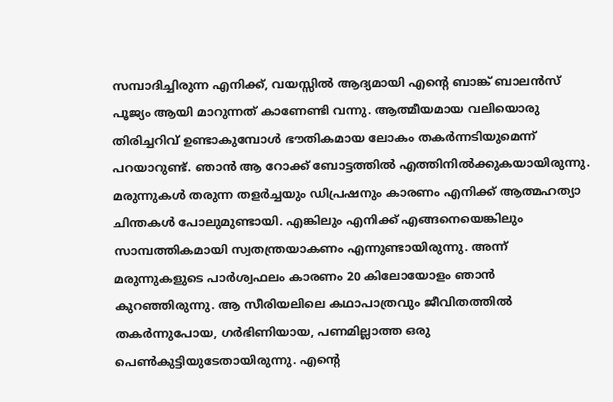സമ്പാദിച്ചിരുന്ന എനിക്ക്, വയസ്സിൽ ആദ്യമായി എന്റെ ബാങ്ക് ബാലൻസ് പൂജ്യം ആയി മാറുന്നത് കാണേണ്ടി വന്നു. ആത്മീയമായ വലിയൊരു തിരിച്ചറിവ് ഉണ്ടാകുമ്പോൾ ഭൗതികമായ ലോകം തകർന്നടിയുമെന്ന് പറയാറുണ്ട്. ഞാൻ ആ റോക്ക് ബോട്ടത്തിൽ എത്തിനിൽക്കുകയായിരുന്നു. മരുന്നുകൾ തരുന്ന തളർച്ചയും ഡിപ്രഷനും കാരണം എനിക്ക് ആത്മഹത്യാ ചിന്തകൾ പോലുമുണ്ടായി. എങ്കിലും എനിക്ക് എങ്ങനെയെങ്കിലും സാമ്പത്തികമായി സ്വതന്ത്രയാകണം എന്നുണ്ടായിരുന്നു. അന്ന് മരുന്നുകളുടെ പാർശ്വഫലം കാരണം 20 കിലോയോളം ഞാൻ കുറഞ്ഞിരുന്നു. ആ സീരിയലിലെ കഥാപാത്രവും ജീവിതത്തിൽ തകർന്നുപോയ, ഗർഭിണിയായ, പണമില്ലാത്ത ഒരു പെൺകുട്ടിയുടേതായിരുന്നു. എന്റെ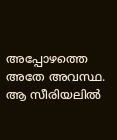അപ്പോഴത്തെ അതേ അവസ്ഥ. ആ സീരിയലിൽ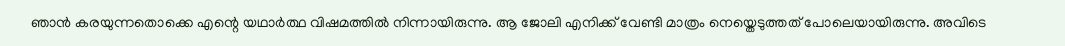ഞാൻ കരയുന്നതൊക്കെ എന്റെ യഥാർത്ഥ വിഷമത്തിൽ നിന്നായിരുന്നു. ആ ജോലി എനിക്ക് വേണ്ടി മാത്രം നെയ്തെടുത്തത് പോലെയായിരുന്നു. അവിടെ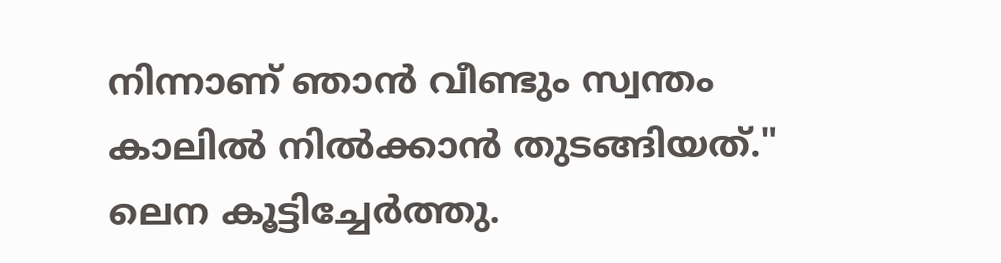നിന്നാണ് ഞാൻ വീണ്ടും സ്വന്തം കാലിൽ നിൽക്കാൻ തുടങ്ങിയത്." ലെന കൂട്ടിച്ചേർത്തു.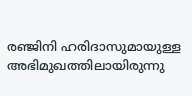രഞ്ജിനി ഹരിദാസുമായുള്ള അഭിമുഖത്തിലായിരുന്നു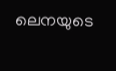ലെനയുടെ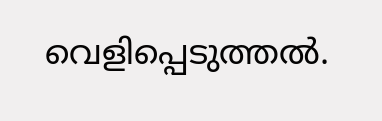വെളിപ്പെടുത്തൽ.